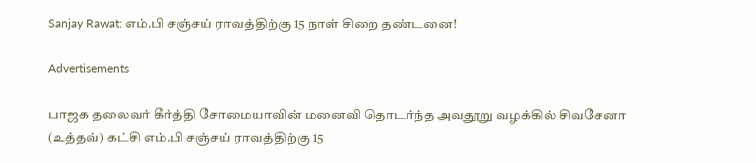Sanjay Rawat: எம்.பி சஞ்சய் ராவத்திற்கு 15 நாள் சிறை தண்டனை!

Advertisements

பாஜக தலைவர் கீர்த்தி சோமையாவின் மனைவி தொடர்ந்த அவதூறு வழக்கில் சிவசேனா (உத்தவ்) கட்சி எம்.பி சஞ்சய் ராவத்திற்கு 15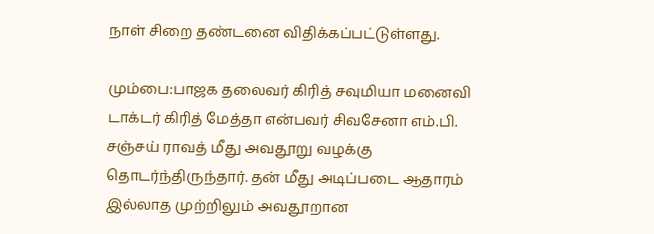நாள் சிறை தண்டனை விதிக்கப்பட்டுள்ளது.

மும்பை:பாஜக தலைவர் கிரித் சவுமியா மனைவி டாக்டர் கிரித் மேத்தா என்பவர் சிவசேனா எம்.பி. சஞ்சய் ராவத் மீது அவதூறு வழக்கு தொடர்ந்திருந்தார். தன் மீது அடிப்படை ஆதாரம் இல்லாத முற்றிலும் அவதூறான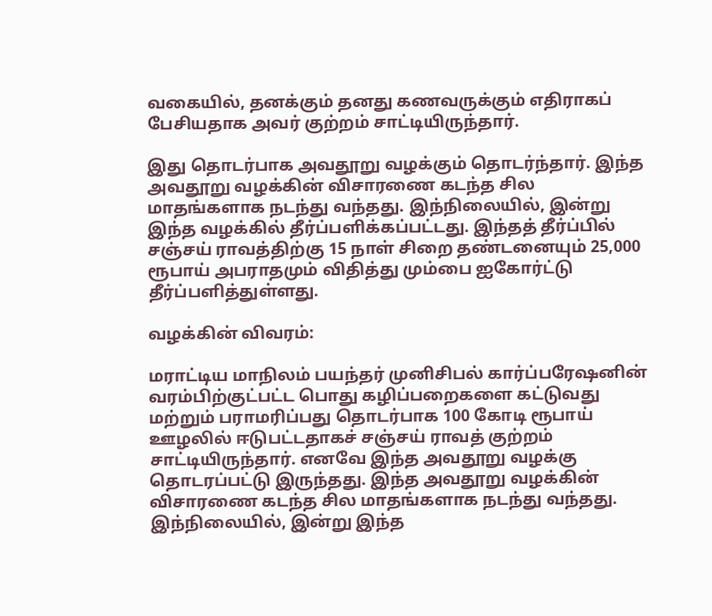வகையில், தனக்கும் தனது கணவருக்கும் எதிராகப் பேசியதாக அவர் குற்றம் சாட்டியிருந்தார்.

இது தொடர்பாக அவதூறு வழக்கும் தொடர்ந்தார். இந்த அவதூறு வழக்கின் விசாரணை கடந்த சில மாதங்களாக நடந்து வந்தது. இந்நிலையில், இன்று இந்த வழக்கில் தீர்ப்பளிக்கப்பட்டது. இந்தத் தீர்ப்பில் சஞ்சய் ராவத்திற்கு 15 நாள் சிறை தண்டனையும் 25,000 ரூபாய் அபராதமும் விதித்து மும்பை ஐகோர்ட்டு தீர்ப்பளித்துள்ளது.

வழக்கின் விவரம்:

மராட்டிய மாநிலம் பயந்தர் முனிசிபல் கார்ப்பரேஷனின் வரம்பிற்குட்பட்ட பொது கழிப்பறைகளை கட்டுவது மற்றும் பராமரிப்பது தொடர்பாக 100 கோடி ரூபாய் ஊழலில் ஈடுபட்டதாகச் சஞ்சய் ராவத் குற்றம் சாட்டியிருந்தார். எனவே இந்த அவதூறு வழக்கு தொடரப்பட்டு இருந்தது. இந்த அவதூறு வழக்கின் விசாரணை கடந்த சில மாதங்களாக நடந்து வந்தது. இந்நிலையில், இன்று இந்த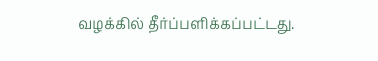வழக்கில் தீர்ப்பளிக்கப்பட்டது.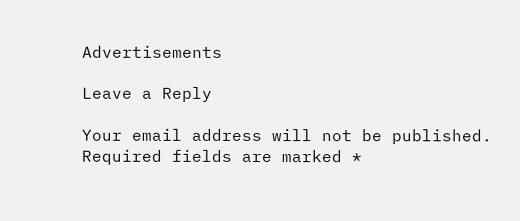Advertisements

Leave a Reply

Your email address will not be published. Required fields are marked *